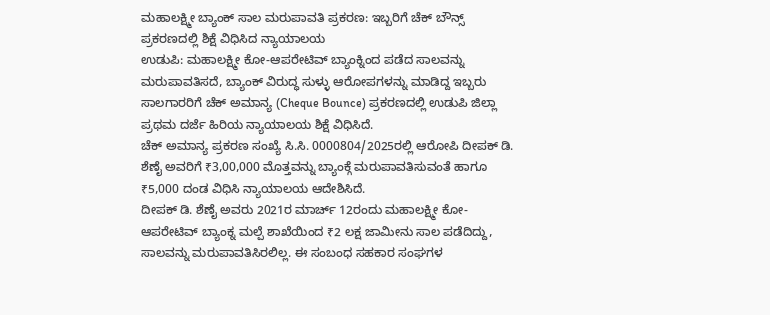ಮಹಾಲಕ್ಷ್ಮೀ ಬ್ಯಾಂಕ್ ಸಾಲ ಮರುಪಾವತಿ ಪ್ರಕರಣ: ಇಬ್ಬರಿಗೆ ಚೆಕ್ ಬೌನ್ಸ್ ಪ್ರಕರಣದಲ್ಲಿ ಶಿಕ್ಷೆ ವಿಧಿಸಿದ ನ್ಯಾಯಾಲಯ
ಉಡುಪಿ: ಮಹಾಲಕ್ಷ್ಮೀ ಕೋ-ಆಪರೇಟಿವ್ ಬ್ಯಾಂಕ್ನಿಂದ ಪಡೆದ ಸಾಲವನ್ನು ಮರುಪಾವತಿಸದೆ, ಬ್ಯಾಂಕ್ ವಿರುದ್ಧ ಸುಳ್ಳು ಆರೋಪಗಳನ್ನು ಮಾಡಿದ್ದ ಇಬ್ಬರು ಸಾಲಗಾರರಿಗೆ ಚೆಕ್ ಅಮಾನ್ಯ (Cheque Bounce) ಪ್ರಕರಣದಲ್ಲಿ ಉಡುಪಿ ಜಿಲ್ಲಾ ಪ್ರಥಮ ದರ್ಜೆ ಹಿರಿಯ ನ್ಯಾಯಾಲಯ ಶಿಕ್ಷೆ ವಿಧಿಸಿದೆ.
ಚೆಕ್ ಅಮಾನ್ಯ ಪ್ರಕರಣ ಸಂಖ್ಯೆ ಸಿ.ಸಿ. 0000804/2025ರಲ್ಲಿ ಆರೋಪಿ ದೀಪಕ್ ಡಿ. ಶೆಣೈ ಅವರಿಗೆ ₹3,00,000 ಮೊತ್ತವನ್ನು ಬ್ಯಾಂಕ್ಗೆ ಮರುಪಾವತಿಸುವಂತೆ ಹಾಗೂ ₹5,000 ದಂಡ ವಿಧಿಸಿ ನ್ಯಾಯಾಲಯ ಆದೇಶಿಸಿದೆ.
ದೀಪಕ್ ಡಿ. ಶೆಣೈ ಅವರು 2021ರ ಮಾರ್ಚ್ 12ರಂದು ಮಹಾಲಕ್ಷ್ಮೀ ಕೋ-ಆಪರೇಟಿವ್ ಬ್ಯಾಂಕ್ನ ಮಲ್ಪೆ ಶಾಖೆಯಿಂದ ₹2 ಲಕ್ಷ ಜಾಮೀನು ಸಾಲ ಪಡೆದಿದ್ದು, ಸಾಲವನ್ನು ಮರುಪಾವತಿಸಿರಲಿಲ್ಲ. ಈ ಸಂಬಂಧ ಸಹಕಾರ ಸಂಘಗಳ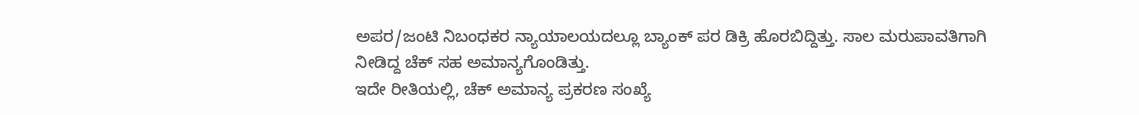ಅಪರ/ಜಂಟಿ ನಿಬಂಧಕರ ನ್ಯಾಯಾಲಯದಲ್ಲೂ ಬ್ಯಾಂಕ್ ಪರ ಡಿಕ್ರಿ ಹೊರಬಿದ್ದಿತ್ತು. ಸಾಲ ಮರುಪಾವತಿಗಾಗಿ ನೀಡಿದ್ದ ಚೆಕ್ ಸಹ ಅಮಾನ್ಯಗೊಂಡಿತ್ತು.
ಇದೇ ರೀತಿಯಲ್ಲಿ, ಚೆಕ್ ಅಮಾನ್ಯ ಪ್ರಕರಣ ಸಂಖ್ಯೆ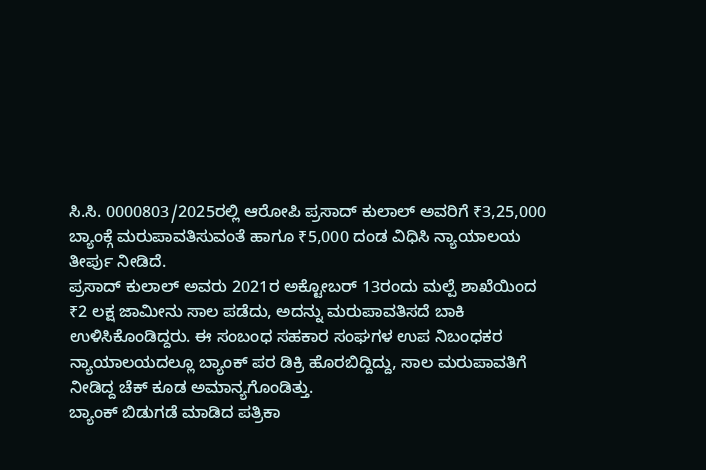ಸಿ.ಸಿ. 0000803/2025ರಲ್ಲಿ ಆರೋಪಿ ಪ್ರಸಾದ್ ಕುಲಾಲ್ ಅವರಿಗೆ ₹3,25,000 ಬ್ಯಾಂಕ್ಗೆ ಮರುಪಾವತಿಸುವಂತೆ ಹಾಗೂ ₹5,000 ದಂಡ ವಿಧಿಸಿ ನ್ಯಾಯಾಲಯ ತೀರ್ಪು ನೀಡಿದೆ.
ಪ್ರಸಾದ್ ಕುಲಾಲ್ ಅವರು 2021ರ ಅಕ್ಟೋಬರ್ 13ರಂದು ಮಲ್ಪೆ ಶಾಖೆಯಿಂದ ₹2 ಲಕ್ಷ ಜಾಮೀನು ಸಾಲ ಪಡೆದು, ಅದನ್ನು ಮರುಪಾವತಿಸದೆ ಬಾಕಿ ಉಳಿಸಿಕೊಂಡಿದ್ದರು. ಈ ಸಂಬಂಧ ಸಹಕಾರ ಸಂಘಗಳ ಉಪ ನಿಬಂಧಕರ ನ್ಯಾಯಾಲಯದಲ್ಲೂ ಬ್ಯಾಂಕ್ ಪರ ಡಿಕ್ರಿ ಹೊರಬಿದ್ದಿದ್ದು, ಸಾಲ ಮರುಪಾವತಿಗೆ ನೀಡಿದ್ದ ಚೆಕ್ ಕೂಡ ಅಮಾನ್ಯಗೊಂಡಿತ್ತು.
ಬ್ಯಾಂಕ್ ಬಿಡುಗಡೆ ಮಾಡಿದ ಪತ್ರಿಕಾ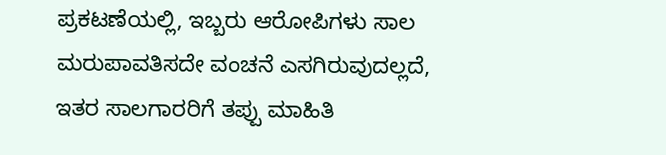ಪ್ರಕಟಣೆಯಲ್ಲಿ, ಇಬ್ಬರು ಆರೋಪಿಗಳು ಸಾಲ ಮರುಪಾವತಿಸದೇ ವಂಚನೆ ಎಸಗಿರುವುದಲ್ಲದೆ, ಇತರ ಸಾಲಗಾರರಿಗೆ ತಪ್ಪು ಮಾಹಿತಿ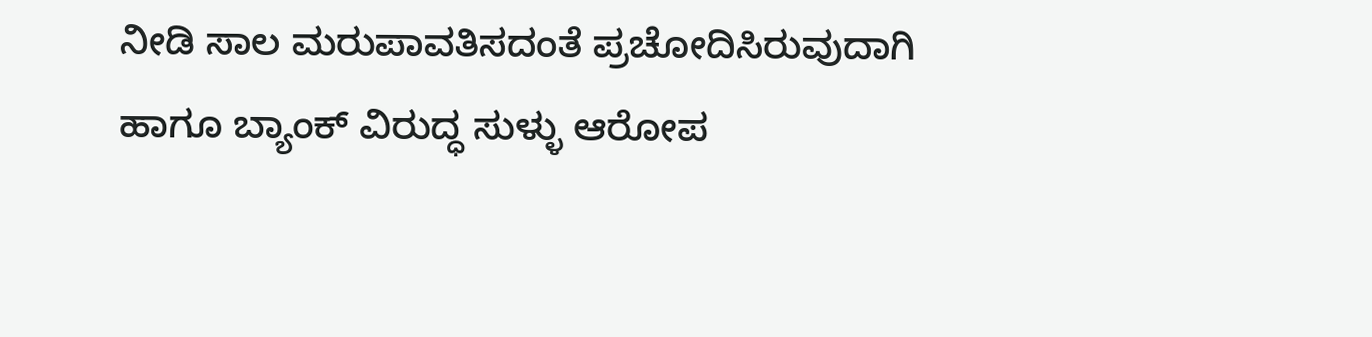ನೀಡಿ ಸಾಲ ಮರುಪಾವತಿಸದಂತೆ ಪ್ರಚೋದಿಸಿರುವುದಾಗಿ ಹಾಗೂ ಬ್ಯಾಂಕ್ ವಿರುದ್ಧ ಸುಳ್ಳು ಆರೋಪ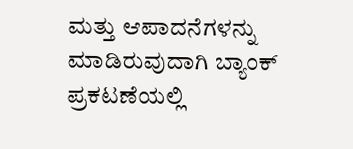ಮತ್ತು ಆಪಾದನೆಗಳನ್ನು ಮಾಡಿರುವುದಾಗಿ ಬ್ಯಾಂಕ್ ಪ್ರಕಟಣೆಯಲ್ಲಿ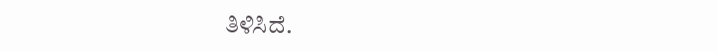ತಿಳಿಸಿದೆ.